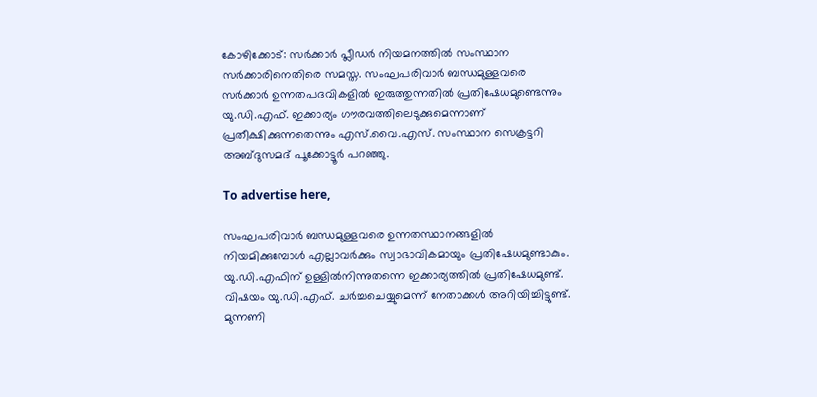കോഴിക്കോട്: സർക്കാർ പ്ലീഡർ നിയമനത്തിൽ സംസ്ഥാന സർക്കാരിനെതിരെ സമസ്ത. സംഘപരിവാർ ബന്ധമുള്ളവരെ സർക്കാർ ഉന്നതപദവികളിൽ ഇരുത്തുന്നതിൽ പ്രതിഷേധമുണ്ടെന്നും യു.ഡി.എഫ്. ഇക്കാര്യം ഗൗരവത്തിലെടുക്കുമെന്നാണ് പ്രതീക്ഷിക്കുന്നതെന്നും എസ്.വൈ.എസ്. സംസ്ഥാന സെക്രട്ടറി അബ്ദുസമദ് പൂക്കോട്ടൂർ പറഞ്ഞു.

To advertise here,

സംഘപരിവാർ ബന്ധമുള്ളവരെ ഉന്നതസ്ഥാനങ്ങളിൽ നിയമിക്കുമ്പോൾ എല്ലാവർക്കും സ്വാഭാവികമായും പ്രതിഷേധമുണ്ടാകും. യു.ഡി.എഫിന് ഉള്ളിൽനിന്നുതന്നെ ഇക്കാര്യത്തിൽ പ്രതിഷേധമുണ്ട്. വിഷയം യു.ഡി.എഫ്. ചർച്ചചെയ്യുമെന്ന് നേതാക്കൾ അറിയിച്ചിട്ടുണ്ട്. മുന്നണി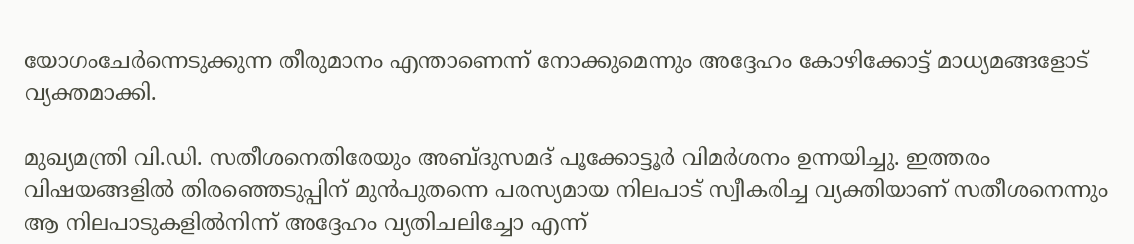യോഗംചേർന്നെടുക്കുന്ന തീരുമാനം എന്താണെന്ന് നോക്കുമെന്നും അദ്ദേഹം കോഴിക്കോട്ട് മാധ്യമങ്ങളോട് വ്യക്തമാക്കി.

മുഖ്യമന്ത്രി വി.ഡി. സതീശനെതിരേയും അബ്ദുസമദ് പൂക്കോട്ടൂർ വിമർശനം ഉന്നയിച്ചു. ഇത്തരം വിഷയങ്ങളിൽ തിരഞ്ഞെടുപ്പിന് മുൻപുതന്നെ പരസ്യമായ നിലപാട് സ്വീകരിച്ച വ്യക്തിയാണ് സതീശനെന്നും ആ നിലപാടുകളിൽനിന്ന് അദ്ദേഹം വ്യതിചലിച്ചോ എന്ന്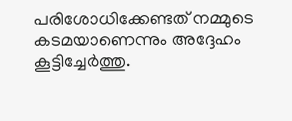പരിശോധിക്കേണ്ടത് നമ്മുടെ കടമയാണെന്നും അദ്ദേഹം കൂട്ടിച്ചേർത്തു.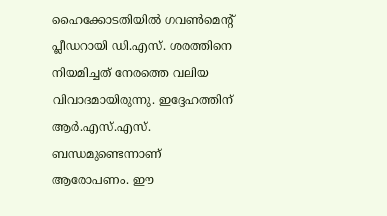ഹൈക്കോടതിയിൽ ഗവൺമെന്റ് പ്ലീഡറായി ഡി.എസ്. ശരത്തിനെ നിയമിച്ചത് നേരത്തെ വലിയ വിവാദമായിരുന്നു. ഇദ്ദേഹത്തിന് ആർ.എസ്.എസ്. ബന്ധമുണ്ടെന്നാണ് ആരോപണം. ഈ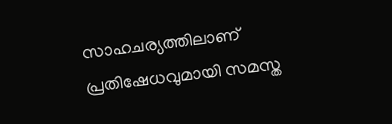സാഹചര്യത്തിലാണ് പ്രതിഷേധവുമായി സമസ്ത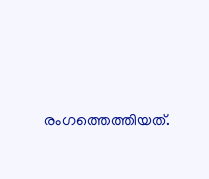രംഗത്തെത്തിയത്.